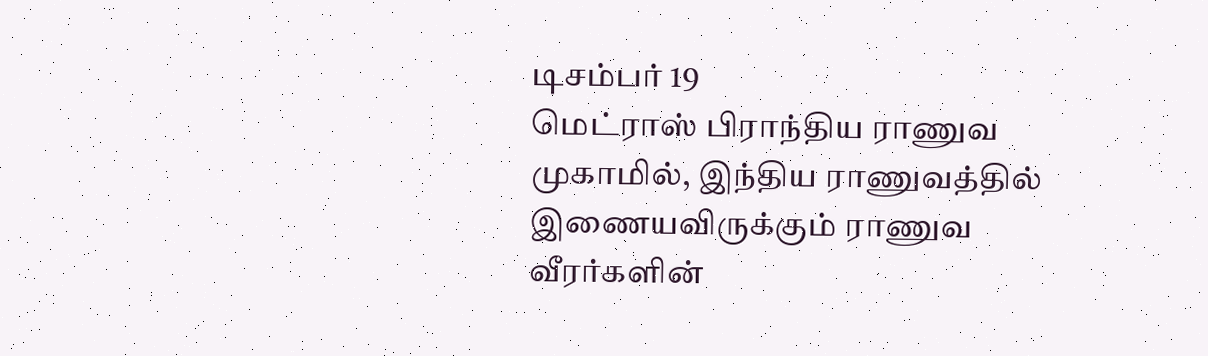டிசம்பர் 19
மெட்ராஸ் பிராந்திய ராணுவ முகாமில், இந்திய ராணுவத்தில் இணையவிருக்கும் ராணுவ வீரர்களின்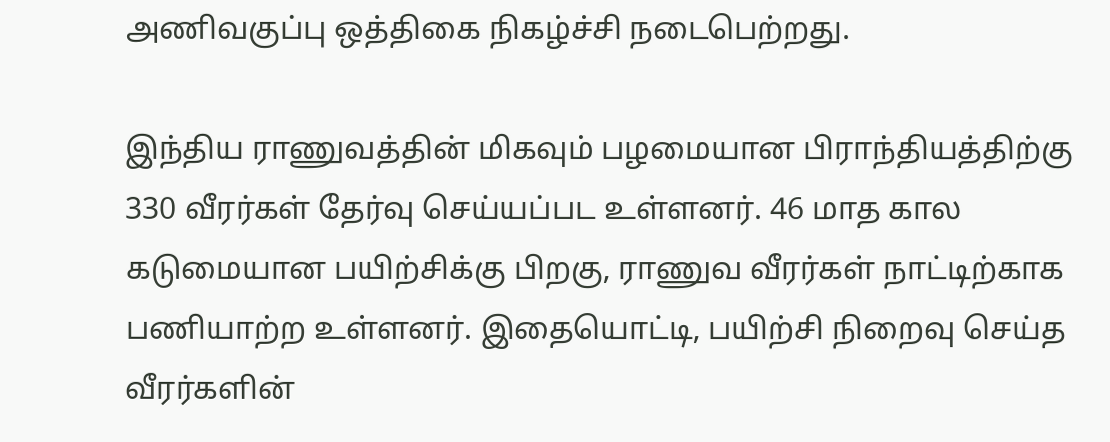அணிவகுப்பு ஒத்திகை நிகழ்ச்சி நடைபெற்றது.

இந்திய ராணுவத்தின் மிகவும் பழமையான பிராந்தியத்திற்கு 330 வீரர்கள் தேர்வு செய்யப்பட உள்ளனர். 46 மாத கால கடுமையான பயிற்சிக்கு பிறகு, ராணுவ வீரர்கள் நாட்டிற்காக பணியாற்ற உள்ளனர். இதையொட்டி, பயிற்சி நிறைவு செய்த வீரர்களின்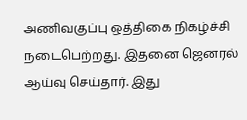அணிவகுப்பு ஒத்திகை நிகழ்ச்சி நடைபெற்றது. இதனை ஜெனரல் ஆய்வு செய்தார். இது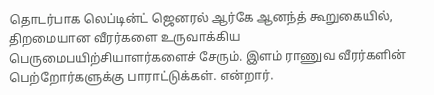தொடர்பாக லெப்டின்ட் ஜெனரல் ஆர்கே ஆனந்த் கூறுகையில், திறமையான வீரர்களை உருவாக்கிய பெருமைபயிற்சியாளர்களைச் சேரும். இளம் ராணுவ வீரர்களின் பெற்றோர்களுக்கு பாராட்டுக்கள். என்றார்.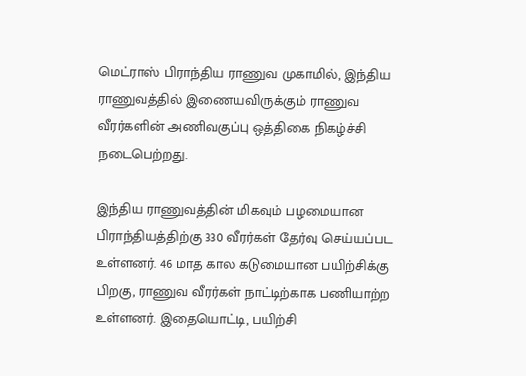மெட்ராஸ் பிராந்திய ராணுவ முகாமில், இந்திய ராணுவத்தில் இணையவிருக்கும் ராணுவ வீரர்களின் அணிவகுப்பு ஒத்திகை நிகழ்ச்சி நடைபெற்றது.

இந்திய ராணுவத்தின் மிகவும் பழமையான பிராந்தியத்திற்கு 330 வீரர்கள் தேர்வு செய்யப்பட உள்ளனர். 46 மாத கால கடுமையான பயிற்சிக்கு பிறகு, ராணுவ வீரர்கள் நாட்டிற்காக பணியாற்ற உள்ளனர். இதையொட்டி, பயிற்சி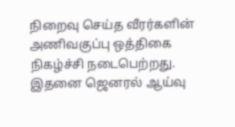நிறைவு செய்த வீரர்களின் அணிவகுப்பு ஒத்திகை நிகழ்ச்சி நடைபெற்றது. இதனை ஜெனரல் ஆய்வு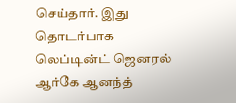செய்தார். இது தொடர்பாக லெப்டின்ட் ஜெனரல் ஆர்கே ஆனந்த்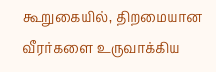கூறுகையில், திறமையான வீரர்களை உருவாக்கிய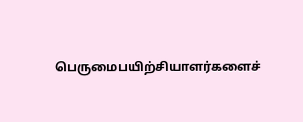பெருமைபயிற்சியாளர்களைச்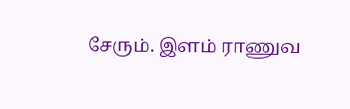சேரும். இளம் ராணுவ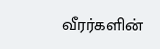வீரர்களின்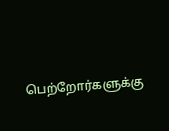பெற்றோர்களுக்கு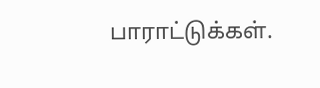பாராட்டுக்கள்.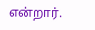என்றார்.